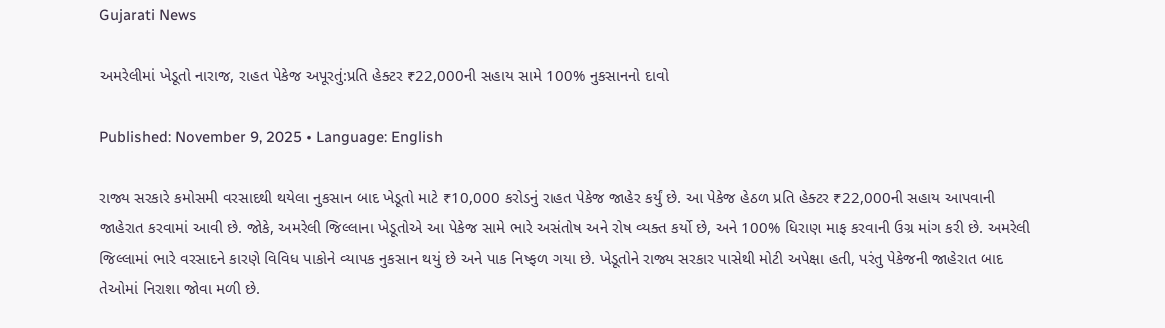Gujarati News

અમરેલીમાં ખેડૂતો નારાજ, રાહત પેકેજ અપૂરતું:પ્રતિ હેક્ટર ₹22,000ની સહાય સામે 100% નુકસાનનો દાવો

Published: November 9, 2025 • Language: English

રાજ્ય સરકારે કમોસમી વરસાદથી થયેલા નુકસાન બાદ ખેડૂતો માટે ₹10,000 કરોડનું રાહત પેકેજ જાહેર કર્યું છે. આ પેકેજ હેઠળ પ્રતિ હેક્ટર ₹22,000ની સહાય આપવાની જાહેરાત કરવામાં આવી છે. જોકે, અમરેલી જિલ્લાના ખેડૂતોએ આ પેકેજ સામે ભારે અસંતોષ અને રોષ વ્યક્ત કર્યો છે, અને 100% ધિરાણ માફ કરવાની ઉગ્ર માંગ કરી છે. અમરેલી જિલ્લામાં ભારે વરસાદને કારણે વિવિધ પાકોને વ્યાપક નુકસાન થયું છે અને પાક નિષ્ફળ ગયા છે. ખેડૂતોને રાજ્ય સરકાર પાસેથી મોટી અપેક્ષા હતી, પરંતુ પેકેજની જાહેરાત બાદ તેઓમાં નિરાશા જોવા મળી છે.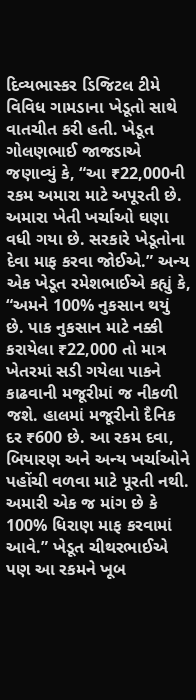દિવ્યભાસ્કર ડિજિટલ ટીમે વિવિધ ગામડાના ખેડૂતો સાથે વાતચીત કરી હતી. ખેડૂત ગોલણભાઈ જાજડાએ જણાવ્યું કે, “આ ₹22,000ની રકમ અમારા માટે અપૂરતી છે. અમારા ખેતી ખર્ચાઓ ઘણા વધી ગયા છે. સરકારે ખેડૂતોના દેવા માફ કરવા જોઈએ.” અન્ય એક ખેડૂત રમેશભાઈએ કહ્યું કે, “અમને 100% નુકસાન થયું છે. પાક નુકસાન માટે નક્કી કરાયેલા ₹22,000 તો માત્ર ખેતરમાં સડી ગયેલા પાકને કાઢવાની મજૂરીમાં જ નીકળી જશે. હાલમાં મજૂરીનો દૈનિક દર ₹600 છે. આ રકમ દવા, બિયારણ અને અન્ય ખર્ચાઓને પહોંચી વળવા માટે પૂરતી નથી. અમારી એક જ માંગ છે કે 100% ધિરાણ માફ કરવામાં આવે.” ખેડૂત ચીથરભાઈએ પણ આ રકમને ખૂબ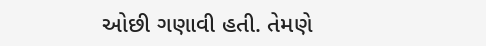ઓછી ગણાવી હતી. તેમણે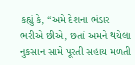કહ્યું કે, “અમે દેશના ભંડાર ભરીએ છીએ, છતાં અમને થયેલા નુકસાન સામે પૂરતી સહાય મળતી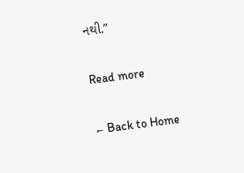નથી.”

Read more

← Back to Home